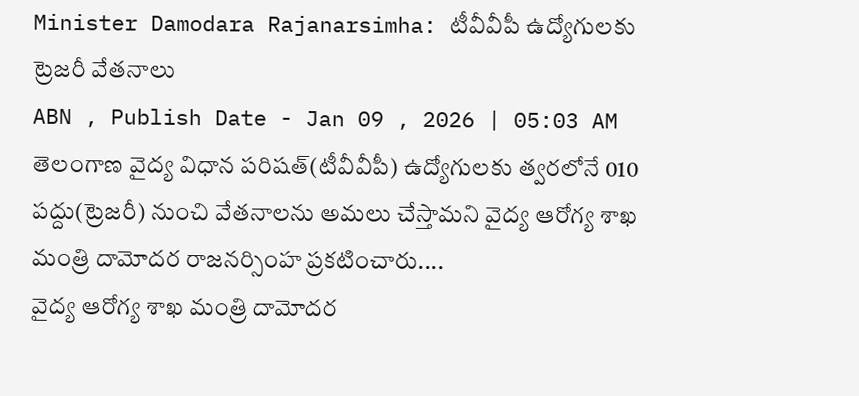Minister Damodara Rajanarsimha: టీవీవీపీ ఉద్యోగులకు ట్రెజరీ వేతనాలు
ABN , Publish Date - Jan 09 , 2026 | 05:03 AM
తెలంగాణ వైద్య విధాన పరిషత్(టీవీవీపీ) ఉద్యోగులకు త్వరలోనే 010 పద్దు(ట్రెజరీ) నుంచి వేతనాలను అమలు చేస్తామని వైద్య ఆరోగ్య శాఖ మంత్రి దామోదర రాజనర్సింహ ప్రకటించారు....
వైద్య ఆరోగ్య శాఖ మంత్రి దామోదర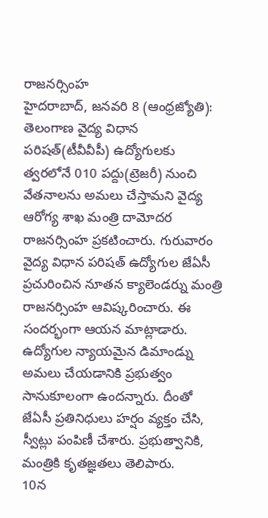రాజనర్సింహ
హైదరాబాద్, జనవరి 8 (ఆంధ్రజ్యోతి): తెలంగాణ వైద్య విధాన పరిషత్(టీవీవీపీ) ఉద్యోగులకు త్వరలోనే 010 పద్దు(ట్రెజరీ) నుంచి వేతనాలను అమలు చేస్తామని వైద్య ఆరోగ్య శాఖ మంత్రి దామోదర రాజనర్సింహ ప్రకటించారు. గురువారం వైద్య విధాన పరిషత్ ఉద్యోగుల జేఏసీ ప్రచురించిన నూతన క్యాలెండర్ను మంత్రి రాజనర్సింహ ఆవిష్కరించారు. ఈ సందర్భంగా ఆయన మాట్లాడారు. ఉద్యోగుల న్యాయమైన డిమాండ్ను అమలు చేయడానికి ప్రభుత్వం సానుకూలంగా ఉందన్నారు. దీంతో జేఏసీ ప్రతినిధులు హర్షం వ్యక్తం చేసి, స్వీట్లు పంపిణీ చేశారు. ప్రభుత్వానికి, మంత్రికి కృతజ్ఞతలు తెలిపారు.
10న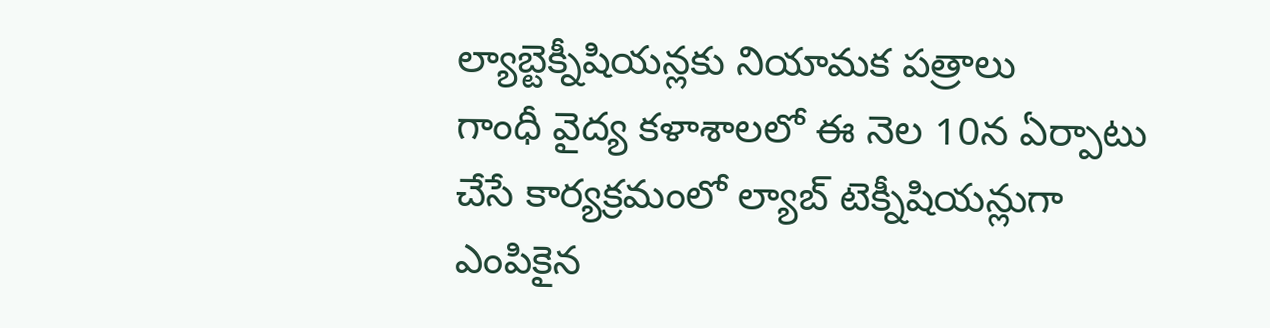ల్యాబ్టెక్నీషియన్లకు నియామక పత్రాలు
గాంధీ వైద్య కళాశాలలో ఈ నెల 10న ఏర్పాటు చేసే కార్యక్రమంలో ల్యాబ్ టెక్నీషియన్లుగా ఎంపికైన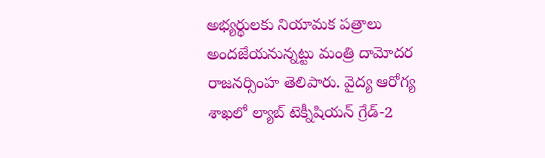అభ్యర్థులకు నియామక పత్రాలు అందజేయనున్నట్టు మంత్రి దామోదర రాజనర్సింహ తెలిపారు. వైద్య ఆరోగ్య శాఖలో ల్యాబ్ టెక్నీషియన్ గ్రేడ్-2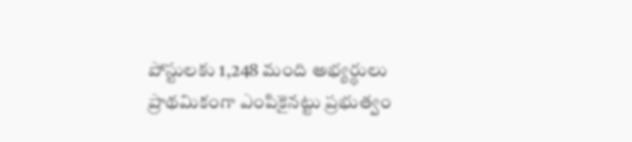పోస్టులకు 1,248 మంది అభ్యర్థులు ప్రాథమికంగా ఎంపికైనట్టు ప్రభుత్వం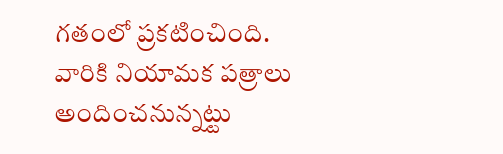గతంలో ప్రకటించింది. వారికి నియామక పత్రాలు అందించనున్నట్టు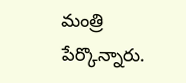మంత్రి పేర్కొన్నారు.